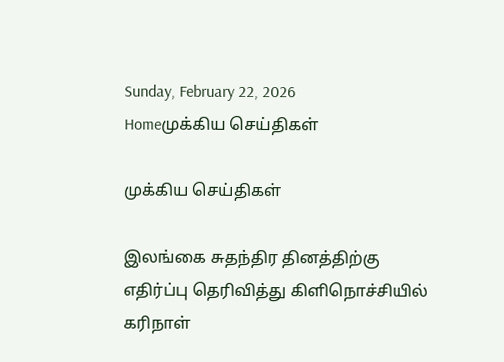Sunday, February 22, 2026
Homeமுக்கிய செய்திகள்

முக்கிய செய்திகள்

இலங்கை சுதந்திர தினத்திற்கு எதிர்ப்பு தெரிவித்து கிளிநொச்சியில் கரிநாள்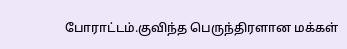போராட்டம்.குவிந்த பெருந்திரளான மக்கள்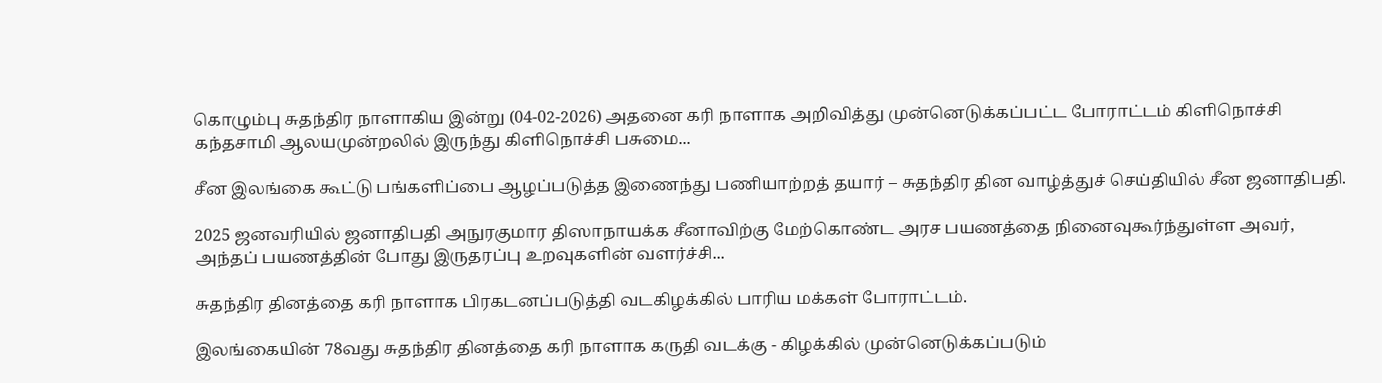கொழும்பு சுதந்திர நாளாகிய இன்று (04-02-2026) அதனை கரி நாளாக அறிவித்து முன்னெடுக்கப்பட்ட போராட்டம் கிளிநொச்சி கந்தசாமி ஆலயமுன்றலில் இருந்து கிளிநொச்சி பசுமை...

சீன இலங்கை கூட்டு பங்களிப்பை ஆழப்படுத்த இணைந்து பணியாற்றத் தயார் – சுதந்திர தின வாழ்த்துச் செய்தியில் சீன ஜனாதிபதி.

2025 ஜனவரியில் ஜனாதிபதி அநுரகுமார திஸாநாயக்க சீனாவிற்கு மேற்கொண்ட அரச பயணத்தை நினைவுகூர்ந்துள்ள அவர், அந்தப் பயணத்தின் போது இருதரப்பு உறவுகளின் வளர்ச்சி...

சுதந்திர தினத்தை கரி நாளாக பிரகடனப்படுத்தி வடகிழக்கில் பாரிய மக்கள் போராட்டம்.

இலங்கையின் 78வது சுதந்திர தினத்தை கரி நாளாக கருதி வடக்கு - கிழக்கில் முன்னெடுக்கப்படும்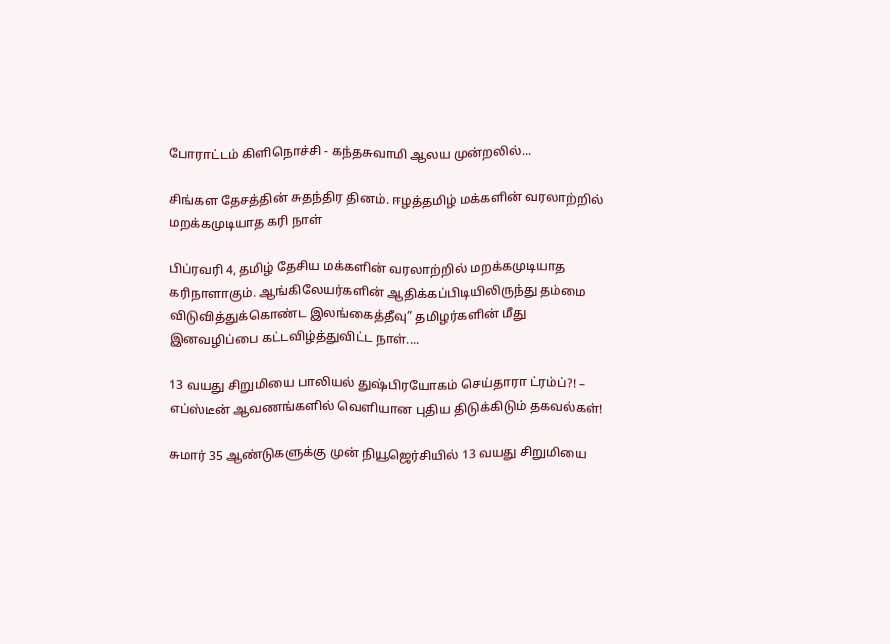போராட்டம் கிளிநொச்சி - கந்தசுவாமி ஆலய முன்றலில்...

சிங்கள தேசத்தின் சுதந்திர தினம். ஈழத்தமிழ் மக்களின் வரலாற்றில் மறக்கமுடியாத கரி நாள்

பிப்ரவரி 4, தமிழ் தேசிய மக்களின் வரலாற்றில் மறக்கமுடியாத கரிநாளாகும். ஆங்கிலேயர்களின் ஆதிக்கப்பிடியிலிருந்து தம்மை விடுவித்துக்கொண்ட இலங்கைத்தீவு” தமிழர்களின் மீது இனவழிப்பை கட்டவிழ்த்துவிட்ட நாள்....

13 வயது சிறுமியை பாலியல் துஷ்பிரயோகம் செய்தாரா ட்ரம்ப்?! – எப்ஸ்டீன் ஆவணங்களில் வெளியான புதிய திடுக்கிடும் தகவல்கள்!

சுமார் 35 ஆண்டுகளுக்கு முன் நியூஜெர்சியில் 13 வயது சிறுமியை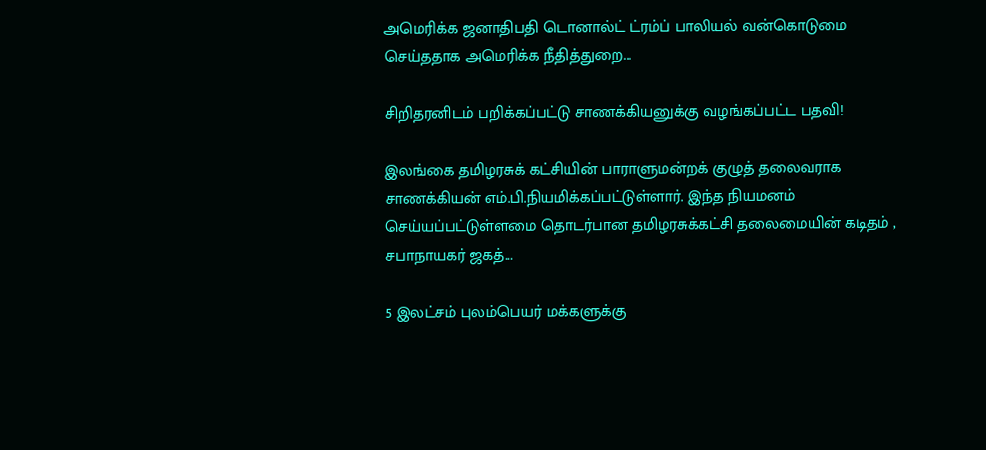அமெரிக்க ஜனாதிபதி டொனால்ட் ட்ரம்ப் பாலியல் வன்கொடுமை செய்ததாக அமெரிக்க நீதித்துறை...

சிறிதரனிடம் பறிக்கப்பட்டு சாணக்கியனுக்கு வழங்கப்பட்ட பதவி!

இலங்கை தமிழரசுக் கட்சியின் பாராளுமன்றக் குழுத் தலைவராக சாணக்கியன் எம்.பி.நியமிக்கப்பட்டுள்ளார். இந்த நியமனம் செய்யப்பட்டுள்ளமை தொடர்பான தமிழரசுக்கட்சி தலைமையின் கடிதம் , சபாநாயகர் ஜகத்...

5 இலட்சம் புலம்பெயர் மக்களுக்கு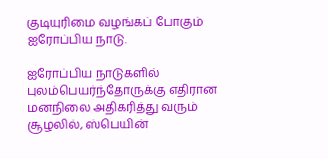குடியுரிமை வழங்கப் போகும் ஐரோப்பிய நாடு.

ஐரோப்பிய நாடுகளில் புலம்பெயர்ந்தோருக்கு எதிரான மனநிலை அதிகரித்து வரும் சூழலில், ஸ்பெயின்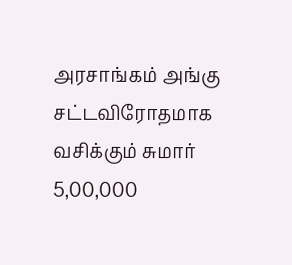அரசாங்கம் அங்கு சட்டவிரோதமாக வசிக்கும் சுமார் 5,00,000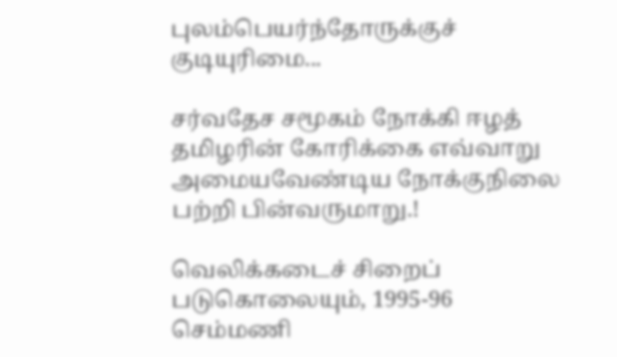புலம்பெயர்ந்தோருக்குச் குடியுரிமை...

சர்வதேச சமூகம் நோக்கி ஈழத் தமிழரின் கோரிக்கை எவ்வாறு அமையவேண்டிய நோக்குநிலை பற்றி பின்வருமாறு.!

வெலிக்கடைச் சிறைப் படுகொலையும், 1995-96 செம்மணி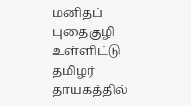மனிதப் புதைகுழி உள்ளிட்டு தமிழர் தாயகத்தில்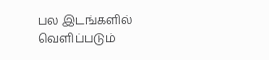பல இடங்களில் வெளிப்படும்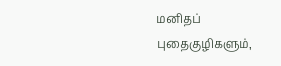மனிதப் புதைகுழிகளும்,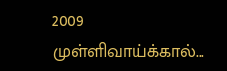2009 முள்ளிவாய்க்கால்...